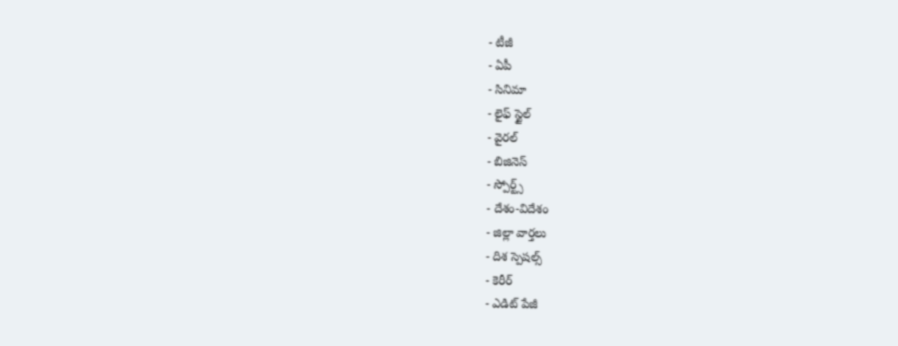- టీజీ
- ఏపీ
- సినిమా
- లైఫ్ స్టైల్
- వైరల్
- బిజినెస్
- స్పోర్ట్స్
- దేశం-విదేశం
- జిల్లా వార్తలు
- దిశ స్పెషల్స్
- కెరీర్
- ఎడిట్ పేజీ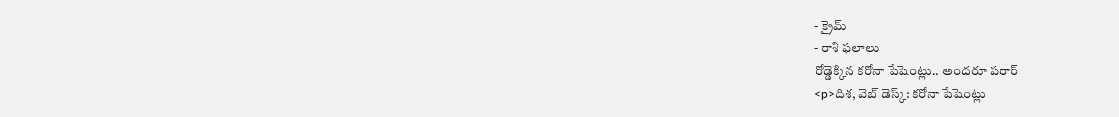- క్రైమ్
- రాశి ఫలాలు
రోడ్డెక్కిన కరోనా పేషెంట్లు.. అందరూ పరార్
<p>దిశ, వెబ్ డెస్క్: కరోనా పేషెంట్లు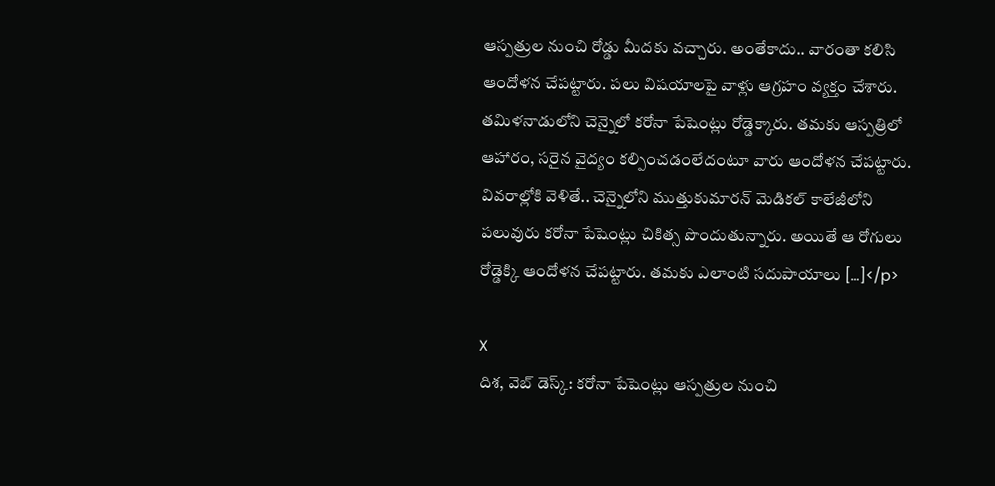ఆస్పత్రుల నుంచి రోడ్డు మీదకు వచ్చారు. అంతేకాదు.. వారంతా కలిసి ఆందోళన చేపట్టారు. పలు విషయాలపై వాళ్లు ఆగ్రహం వ్యక్తం చేశారు. తమిళనాడులోని చెన్నైలో కరోనా పేషెంట్లు రోడ్డెక్కారు. తమకు ఆస్పత్రిలో ఆహారం, సరైన వైద్యం కల్పించడంలేదంటూ వారు ఆందోళన చేపట్టారు. వివరాల్లోకి వెళితే.. చెన్నైలోని ముత్తుకుమారన్ మెడికల్ కాలేజీలోని పలువురు కరోనా పేషెంట్లు చికిత్స పొందుతున్నారు. అయితే ఆ రోగులు రోడ్డెక్కి ఆందోళన చేపట్టారు. తమకు ఎలాంటి సదుపాయాలు […]</p>

X
దిశ, వెబ్ డెస్క్: కరోనా పేషెంట్లు ఆస్పత్రుల నుంచి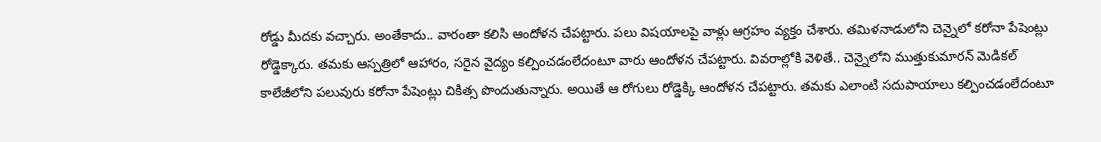రోడ్డు మీదకు వచ్చారు. అంతేకాదు.. వారంతా కలిసి ఆందోళన చేపట్టారు. పలు విషయాలపై వాళ్లు ఆగ్రహం వ్యక్తం చేశారు. తమిళనాడులోని చెన్నైలో కరోనా పేషెంట్లు రోడ్డెక్కారు. తమకు ఆస్పత్రిలో ఆహారం, సరైన వైద్యం కల్పించడంలేదంటూ వారు ఆందోళన చేపట్టారు. వివరాల్లోకి వెళితే.. చెన్నైలోని ముత్తుకుమారన్ మెడికల్ కాలేజీలోని పలువురు కరోనా పేషెంట్లు చికిత్స పొందుతున్నారు. అయితే ఆ రోగులు రోడ్డెక్కి ఆందోళన చేపట్టారు. తమకు ఎలాంటి సదుపాయాలు కల్పించడంలేదంటూ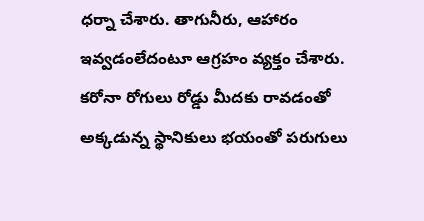ధర్నా చేశారు. తాగునీరు, ఆహారం ఇవ్వడంలేదంటూ ఆగ్రహం వ్యక్తం చేశారు. కరోనా రోగులు రోడ్డు మీదకు రావడంతో అక్కడున్న స్థానికులు భయంతో పరుగులు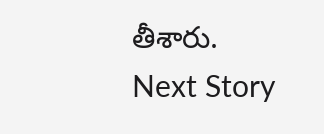తీశారు.
Next Story